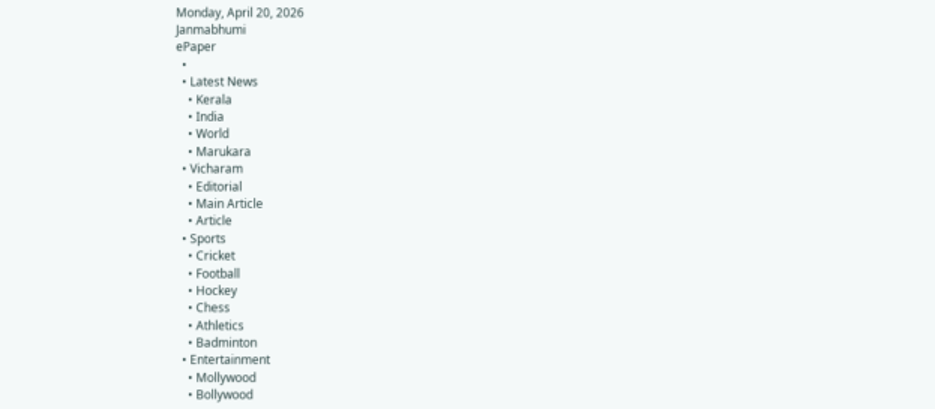Monday, April 20, 2026
Janmabhumi
ePaper
  •
  • Latest News
    • Kerala
    • India
    • World
    • Marukara
  • Vicharam
    • Editorial
    • Main Article
    • Article
  • Sports
    • Cricket
    • Football
    • Hockey
    • Chess
    • Athletics
    • Badminton
  • Entertainment
    • Mollywood
    • Bollywood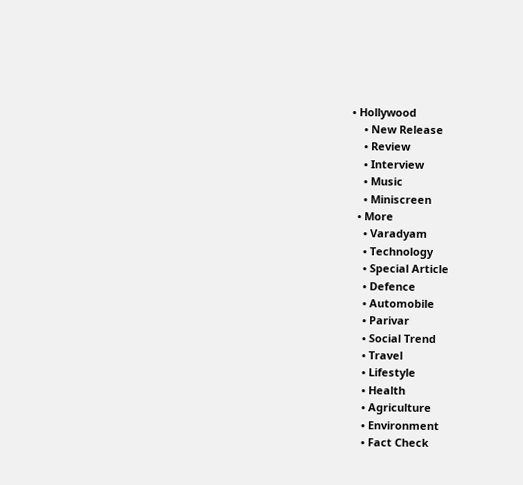• Hollywood
    • New Release
    • Review
    • Interview
    • Music
    • Miniscreen
  • More
    • Varadyam
    • Technology
    • Special Article
    • Defence
    • Automobile
    • Parivar
    • Social Trend
    • Travel
    • Lifestyle
    • Health
    • Agriculture
    • Environment
    • Fact Check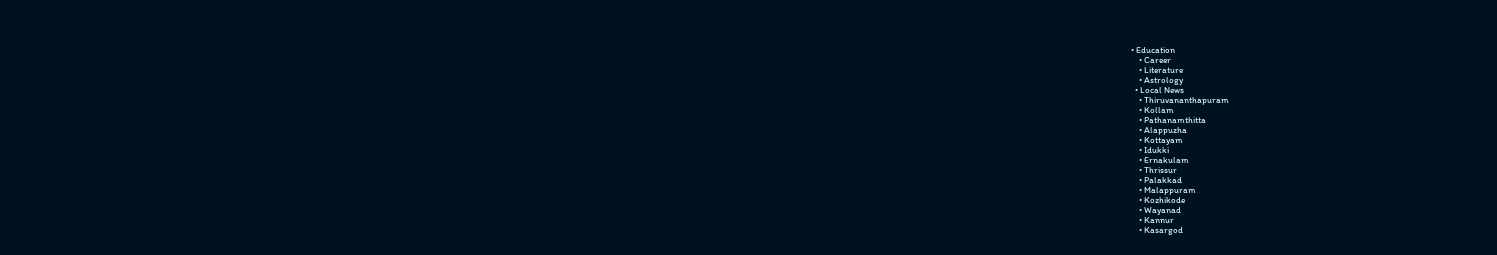• Education
    • Career
    • Literature
    • Astrology
  • Local News
    • Thiruvananthapuram
    • Kollam
    • Pathanamthitta
    • Alappuzha
    • Kottayam
    • Idukki
    • Ernakulam
    • Thrissur
    • Palakkad
    • Malappuram
    • Kozhikode
    • Wayanad
    • Kannur
    • Kasargod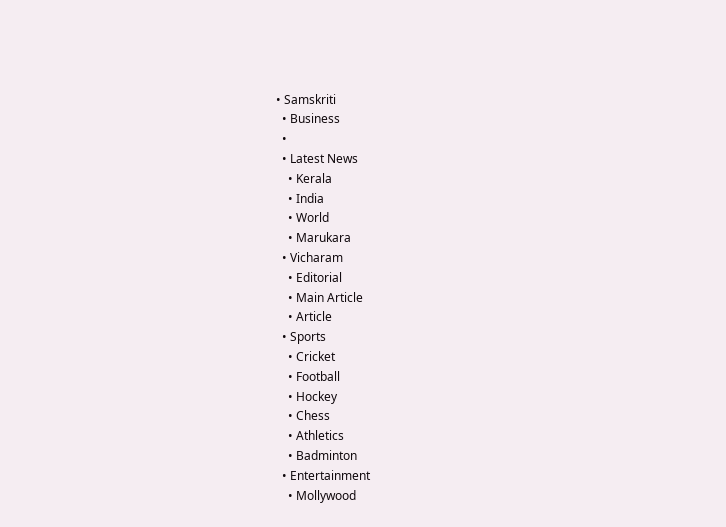• Samskriti
  • Business
  •
  • Latest News
    • Kerala
    • India
    • World
    • Marukara
  • Vicharam
    • Editorial
    • Main Article
    • Article
  • Sports
    • Cricket
    • Football
    • Hockey
    • Chess
    • Athletics
    • Badminton
  • Entertainment
    • Mollywood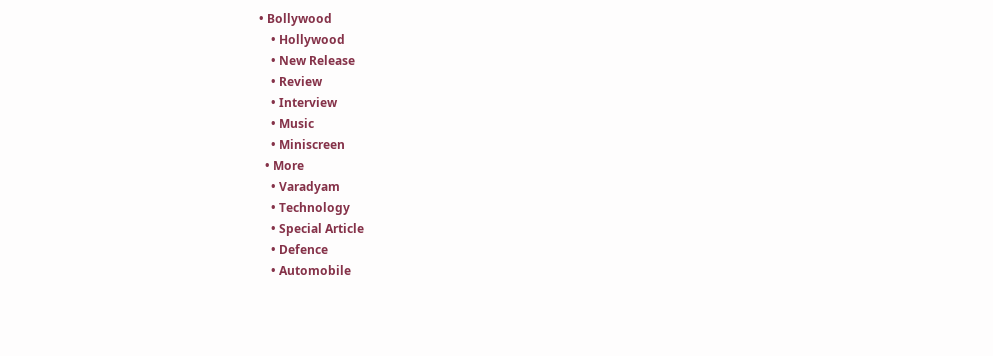• Bollywood
    • Hollywood
    • New Release
    • Review
    • Interview
    • Music
    • Miniscreen
  • More
    • Varadyam
    • Technology
    • Special Article
    • Defence
    • Automobile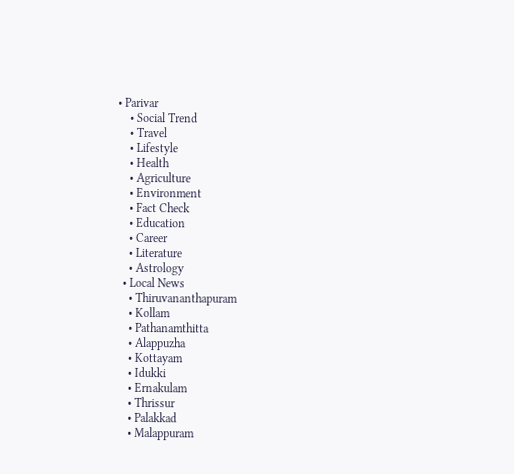• Parivar
    • Social Trend
    • Travel
    • Lifestyle
    • Health
    • Agriculture
    • Environment
    • Fact Check
    • Education
    • Career
    • Literature
    • Astrology
  • Local News
    • Thiruvananthapuram
    • Kollam
    • Pathanamthitta
    • Alappuzha
    • Kottayam
    • Idukki
    • Ernakulam
    • Thrissur
    • Palakkad
    • Malappuram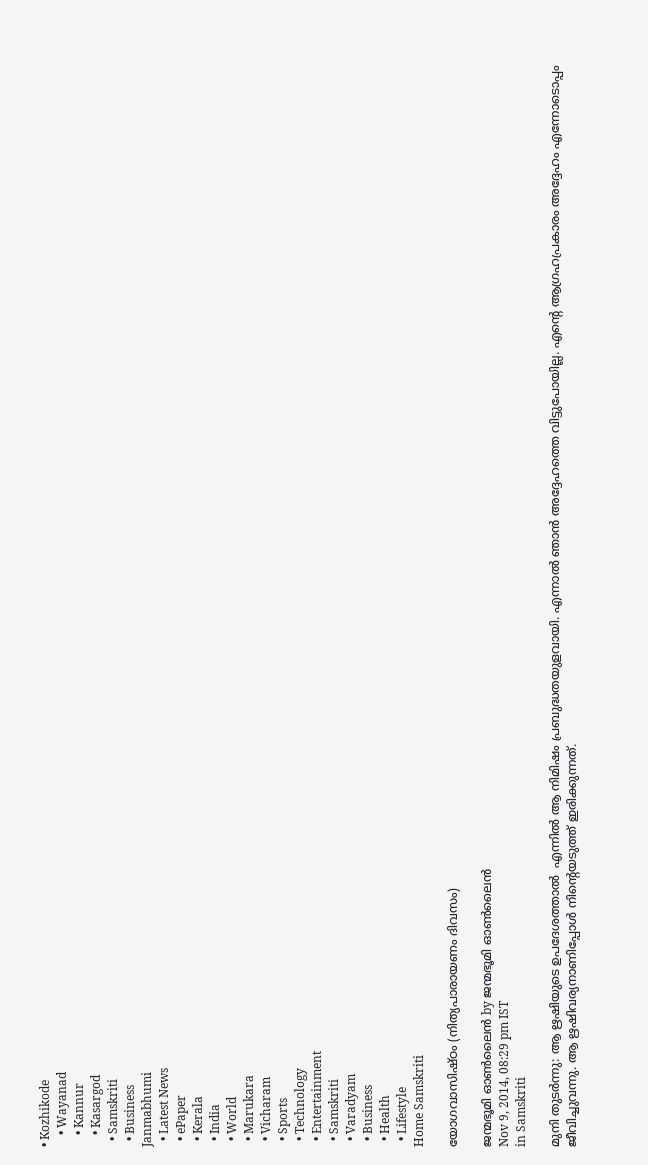• Kozhikode
    • Wayanad
    • Kannur
    • Kasargod
  • Samskriti
  • Business
Janmabhumi
  • Latest News
  • ePaper
  • Kerala
  • India
  • World
  • Marukara
  • Vicharam
  • Sports
  • Technology
  • Entertainment
  • Samskriti
  • Varadyam
  • Business
  • Health
  • Lifestyle
Home Samskriti

യോഗവാസിഷ്ഠം (നിത്യപാരായണം ദിവസം)

ജന്മഭൂമി ഓണ്‍ലൈന്‍ by ജന്മഭൂമി ഓണ്‍ലൈന്‍
Nov 9, 2014, 08:29 pm IST
in Samskriti

മുനി തുടര്‍ന്നു: ആ ഋഷിയുടെ ഉപദേശത്താല്‍  എന്നില്‍ ആ നിമിഷം പ്രബുദ്ധതയുളവായി. എന്നാല്‍ ഞാന്‍ അദ്ദേഹത്തെ വിട്ടുപോയില്ല. എന്റെ ആഗ്രഹപ്രകാരം അദ്ദേഹം എന്നോടൊപ്പം ജീവിച്ചുവന്നു. ആ ഋഷിവര്യനാണിപ്പോള്‍ നിന്റെയടുത്ത് ഇരിക്കുന്നത്.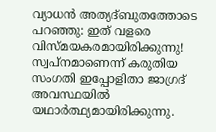വ്യാധന്‍ അത്യദ്ബുതത്തോടെ പറഞ്ഞു: ഇത് വളരെ വിസ്മയകരമായിരിക്കുന്നു! സ്വപ്‌നമാണെന്ന് കരുതിയ സംഗതി ഇപ്പോളിതാ ജാഗ്രദ് അവസ്ഥയില്‍ യഥാര്‍ത്ഥ്യമായിരിക്കുന്നു.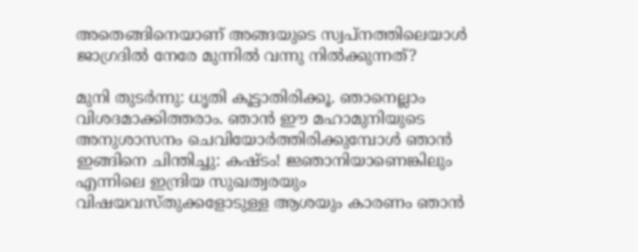അതെങ്ങിനെയാണ് അങ്ങയുടെ സ്വപ്‌നത്തിലെയാള്‍  ജാഗ്രദില്‍ നേരേ മുന്നില്‍ വന്നു നില്‍ക്കുന്നത്?

മുനി തുടര്‍ന്നു: ധൃതി കൂട്ടാതിരിക്കൂ. ഞാനെല്ലാം വിശദമാക്കിത്തരാം. ഞാന്‍ ഈ മഹാമുനിയുടെ അനുശാസനം ചെവിയോര്‍ത്തിരിക്കുമ്പോള്‍ ഞാന്‍ ഇങ്ങിനെ ചിന്തിച്ചു: കഷ്ടം! ജ്ഞാനിയാണെങ്കിലും  എന്നിലെ ഇന്ദ്രിയ സുഖത്വരയും വിഷയവസ്തുക്കളോടുള്ള ആശയും കാരണം ഞാന്‍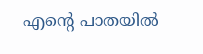എന്റെ പാതയില്‍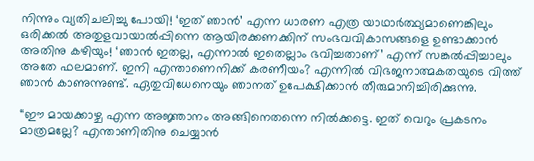നിന്നും വ്യതിചലിച്ചു പോയി! ‘ഇത് ഞാന്‍’ എന്ന ധാരണ എത്ര യാഥാര്‍ത്ഥ്യമാണെങ്കിലും ഒരിക്കല്‍ അതുളവായാല്‍പ്പിന്നെ ആയിരക്കണക്കിന് സംഭവവികാസങ്ങളെ ഉണ്ടാക്കാന്‍ അതിനു കഴിയും! ‘ഞാന്‍ ഇതല്ല, എന്നാല്‍ ഇതെല്ലാം ഭവിച്ചതാണ്’ എന്ന് സങ്കല്‍പ്പിച്ചാലും അതേ ഫലമാണ്. ഇനി എന്താണെനിക്ക് കരണീയം? എന്നില്‍ വിഭജനാത്മകതയുടെ വിത്ത് ഞാന്‍ കാണുന്നുണ്ട്. ഏതുവിധേനെയും ഞാനത് ഉപേക്ഷിക്കാന്‍ തീരുമാനിച്ചിരിക്കുന്നു.

“ഈ മായക്കാഴ്ച എന്ന അജ്ഞാനം അങ്ങിനെതന്നെ നില്‍ക്കട്ടെ. ഇത് വെറും പ്രകടനം മാത്രമല്ലേ? എന്താണിതിനു ചെയ്യാന്‍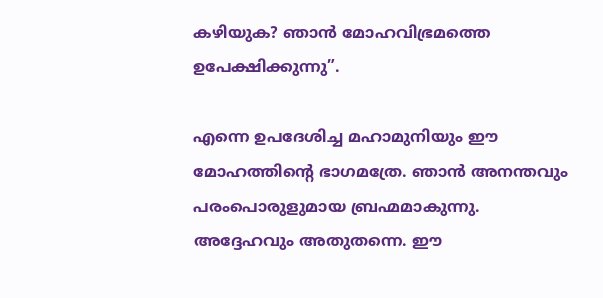കഴിയുക? ഞാന്‍ മോഹവിഭ്രമത്തെ ഉപേക്ഷിക്കുന്നു”.

എന്നെ ഉപദേശിച്ച മഹാമുനിയും ഈ മോഹത്തിന്റെ ഭാഗമത്രേ. ഞാന്‍ അനന്തവും പരംപൊരുളുമായ ബ്രഹ്മമാകുന്നു. അദ്ദേഹവും അതുതന്നെ. ഈ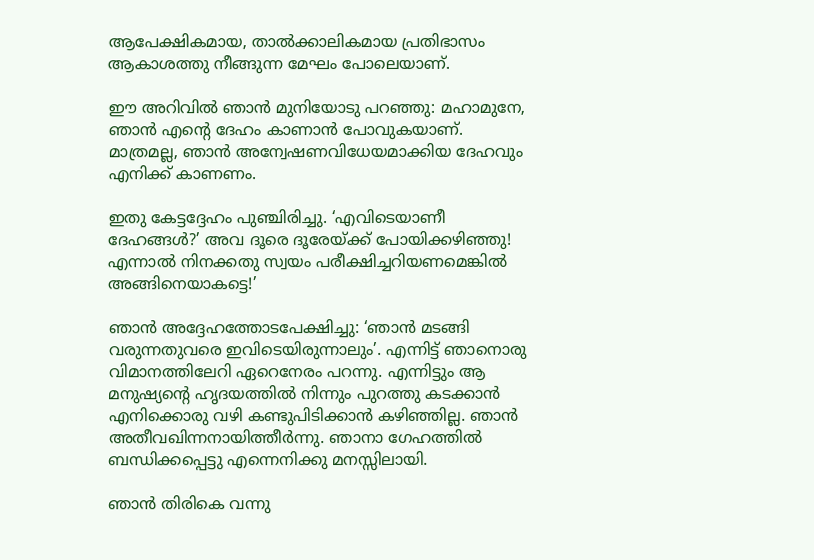ആപേക്ഷികമായ, താല്‍ക്കാലികമായ പ്രതിഭാസം ആകാശത്തു നീങ്ങുന്ന മേഘം പോലെയാണ്.

ഈ അറിവില്‍ ഞാന്‍ മുനിയോടു പറഞ്ഞു: മഹാമുനേ, ഞാന്‍ എന്റെ ദേഹം കാണാന്‍ പോവുകയാണ്. മാത്രമല്ല, ഞാന്‍ അന്വേഷണവിധേയമാക്കിയ ദേഹവും എനിക്ക് കാണണം.

ഇതു കേട്ടദ്ദേഹം പുഞ്ചിരിച്ചു. ‘എവിടെയാണീ ദേഹങ്ങള്‍?’ അവ ദൂരെ ദൂരേയ്‌ക്ക് പോയിക്കഴിഞ്ഞു! എന്നാല്‍ നിനക്കതു സ്വയം പരീക്ഷിച്ചറിയണമെങ്കില്‍ അങ്ങിനെയാകട്ടെ!’

ഞാന്‍ അദ്ദേഹത്തോടപേക്ഷിച്ചു: ‘ഞാന്‍ മടങ്ങി വരുന്നതുവരെ ഇവിടെയിരുന്നാലും’. എന്നിട്ട് ഞാനൊരു വിമാനത്തിലേറി ഏറെനേരം പറന്നു. എന്നിട്ടും ആ മനുഷ്യന്റെ ഹൃദയത്തില്‍ നിന്നും പുറത്തു കടക്കാന്‍ എനിക്കൊരു വഴി കണ്ടുപിടിക്കാന്‍ കഴിഞ്ഞില്ല. ഞാന്‍ അതീവഖിന്നനായിത്തീര്‍ന്നു. ഞാനാ ഗേഹത്തില്‍ ബന്ധിക്കപ്പെട്ടു എന്നെനിക്കു മനസ്സിലായി.

ഞാന്‍ തിരികെ വന്നു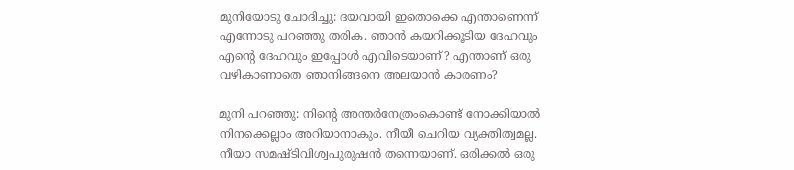മുനിയോടു ചോദിച്ചു: ദയവായി ഇതൊക്കെ എന്താണെന്ന് എന്നോടു പറഞ്ഞു തരിക. ഞാന്‍ കയറിക്കൂടിയ ദേഹവും എന്റെ ദേഹവും ഇപ്പോള്‍ എവിടെയാണ്? എന്താണ് ഒരു വഴികാണാതെ ഞാനിങ്ങനെ അലയാന്‍ കാരണം?

മുനി പറഞ്ഞു: നിന്റെ അന്തര്‍നേത്രംകൊണ്ട് നോക്കിയാല്‍ നിനക്കെല്ലാം അറിയാനാകും. നീയീ ചെറിയ വ്യക്തിത്വമല്ല. നീയാ സമഷ്ടിവിശ്വപുരുഷന്‍ തന്നെയാണ്. ഒരിക്കല്‍ ഒരു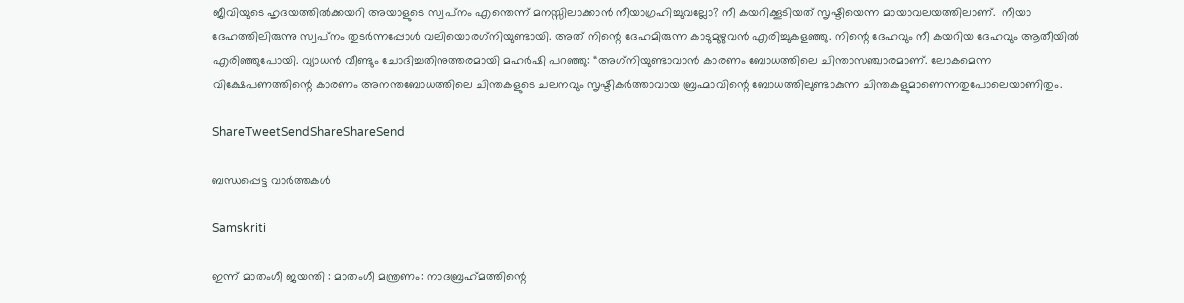ജീവിയുടെ ഹൃദയത്തില്‍ക്കയറി അയാളുടെ സ്വപ്‌നം എന്തെന്ന് മനസ്സിലാക്കാന്‍ നീയാഗ്രഹിച്ചുവല്ലോ? നീ കയറിക്കൂടിയത് സൃഷ്ടിയെന്ന മായാവലയത്തിലാണ്.  നീയാ ദേഹത്തിലിരുന്നു സ്വപ്‌നം തുടര്‍ന്നപ്പോള്‍ വലിയൊരഗ്‌നിയുണ്ടായി. അത് നിന്റെ ദേഹമിരുന്ന കാടുമുഴുവന്‍ എരിച്ചുകളഞ്ഞു. നിന്റെ ദേഹവും നീ കയറിയ ദേഹവും ആതീയില്‍ എരിഞ്ഞുപോയി. വ്യാധന്‍ വീണ്ടും ചോദിച്ചതിനുത്തരമായി മഹര്‍ഷി പറഞ്ഞു: “അഗ്‌നിയുണ്ടാവാന്‍ കാരണം ബോധത്തിലെ ചിന്താസഞ്ചാരമാണ്. ലോകമെന്ന വിക്ഷേപണത്തിന്റെ കാരണം അനന്തബോധത്തിലെ ചിന്തകളുടെ ചലനവും സൃഷ്ടികര്‍ത്താവായ ബ്രഹ്മാവിന്റെ ബോധത്തിലുണ്ടാകുന്ന ചിന്തകളുമാണെന്നതുപോലെയാണിതും.

ShareTweetSendShareShareSend

ബന്ധപ്പെട്ട വാര്‍ത്തകള്‍

Samskriti

ഇന്ന്‌ മാതംഗീ ജയന്തി : മാതംഗീ മന്ത്രണം: നാദബ്രഹ്‌മത്തിന്റെ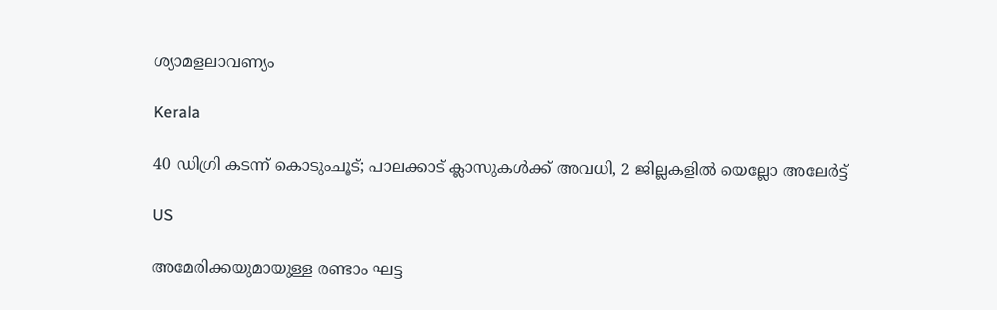ശ്യാമളലാവണ്യം

Kerala

40 ഡിഗ്രി കടന്ന് കൊടുംചൂട്; പാലക്കാട് ക്ലാസുകൾക്ക് അവധി, 2 ജില്ലകളിൽ യെല്ലോ അലേർട്ട്

US

അമേരിക്കയുമായുള്ള രണ്ടാം ഘട്ട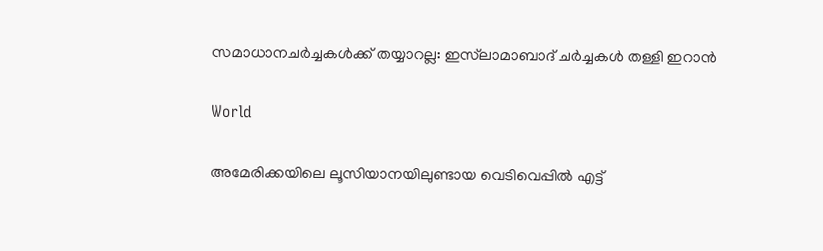സമാധാനചർച്ചകൾക്ക് തയ്യാറല്ല: ഇസ്‌ലാമാബാദ് ചർച്ചകൾ തള്ളി ഇറാൻ

World

അമേരിക്കയിലെ ലൂസിയാനയിലുണ്ടായ വെടിവെപ്പില്‍ എട്ട്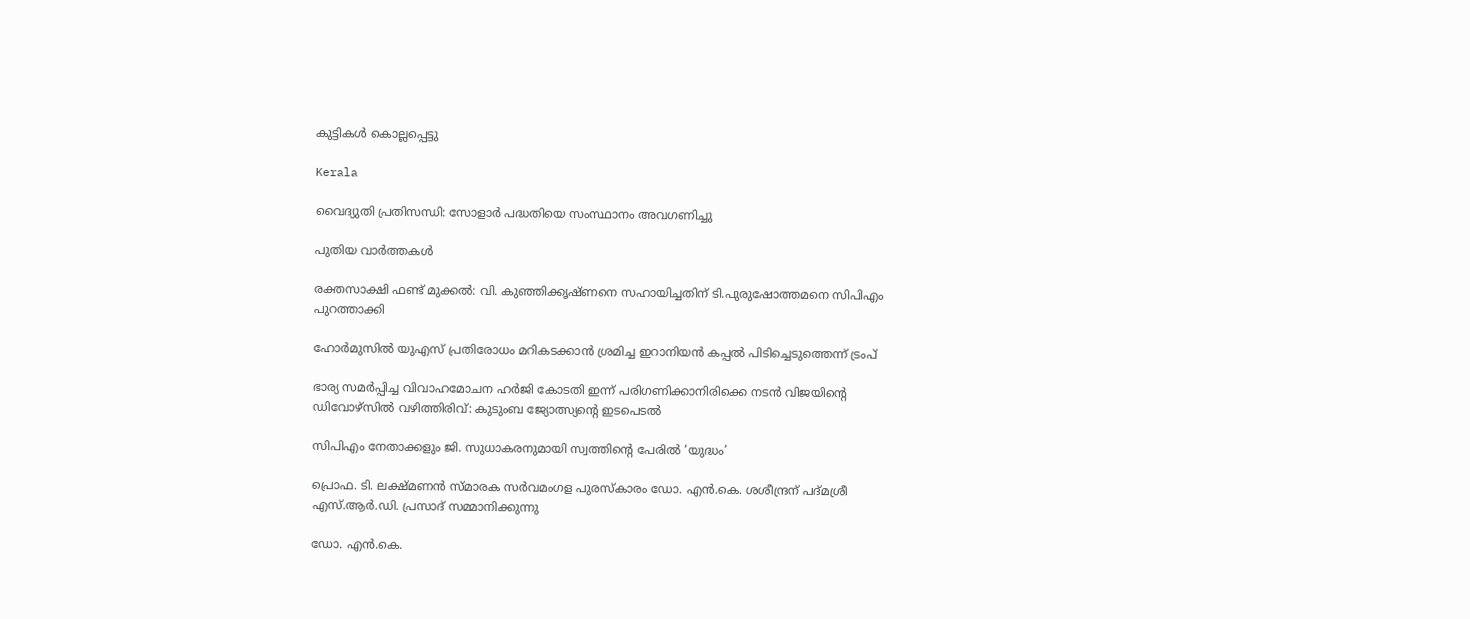കുട്ടികള്‍ കൊല്ലപ്പെട്ടു

Kerala

വൈദ്യുതി പ്രതിസന്ധി: സോളാര്‍ പദ്ധതിയെ സംസ്ഥാനം അവഗണിച്ചു

പുതിയ വാര്‍ത്തകള്‍

രക്തസാക്ഷി ഫണ്ട് മുക്കൽ: വി. കുഞ്ഞിക്കൃഷ്ണനെ സഹായിച്ചതിന് ടി.പുരുഷോത്തമനെ സിപിഎം പുറത്താക്കി

ഹോർമുസിൽ യുഎസ് പ്രതിരോധം മറികടക്കാൻ ശ്രമിച്ച ഇറാനിയൻ കപ്പൽ പിടിച്ചെടുത്തെന്ന് ട്രംപ്

ഭാര്യ സമർപ്പിച്ച വിവാഹമോചന ഹർജി കോടതി ഇന്ന് പരിഗണിക്കാനിരിക്കെ നടൻ വിജയിന്റെ ഡിവോഴ്സിൽ വഴിത്തിരിവ്: കുടുംബ ജ്യോത്സ്യന്റെ ഇടപെടൽ

സിപിഎം നേതാക്കളും ജി. സുധാകരനുമായി സ്വത്തിന്റെ പേരില്‍ ‘യുദ്ധം’

പ്രൊഫ. ടി. ലക്ഷ്മണന്‍ സ്മാരക സര്‍വമംഗള പുരസ്‌കാരം ഡോ. എന്‍.കെ. ശശീന്ദ്രന് പദ്മശ്രീ എസ്.ആര്‍.ഡി. പ്രസാദ് സമ്മാനിക്കുന്നു

ഡോ. എന്‍.കെ.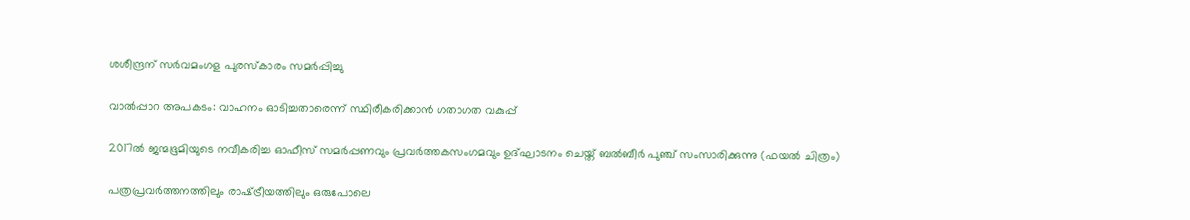ശശീന്ദ്രന് സര്‍വമംഗള പുരസ്‌കാരം സമര്‍പ്പിച്ചു

വാല്‍പ്പാറ അപകടം: വാഹനം ഓടിച്ചതാരെന്ന് സ്ഥിരീകരിക്കാന്‍ ഗതാഗത വകുപ്പ്

2017ല്‍ ജന്മഭൂമിയുടെ നവീകരിച്ച ഓഫീസ് സമര്‍പ്പണവും പ്രവര്‍ത്തകസംഗമവും ഉദ്ഘാടനം ചെയ്ത് ബല്‍ബീര്‍ പുഞ്ച് സംസാരിക്കുന്നു (ഫയല്‍ ചിത്രം)

പത്രപ്രവര്‍ത്തനത്തിലും രാഷ്‌ട്രീയത്തിലും ഒരുപോലെ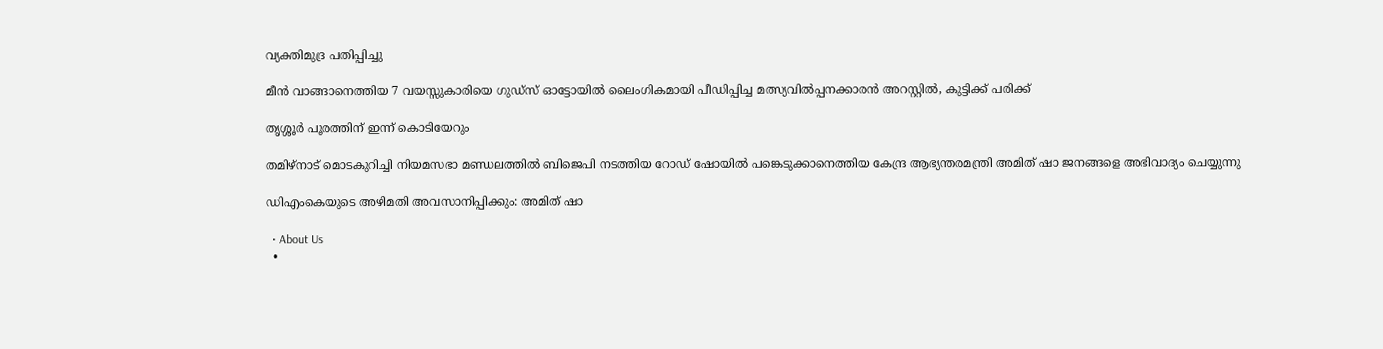വ്യക്തിമുദ്ര പതിപ്പിച്ചു

മീൻ വാങ്ങാനെത്തിയ 7 വയസ്സുകാരിയെ ഗുഡ്സ് ഓട്ടോയിൽ ലൈംഗികമായി പീഡിപ്പിച്ച മത്സ്യവിൽപ്പനക്കാരൻ അറസ്റ്റിൽ, കുട്ടിക്ക് പരിക്ക്

തൃശ്ശൂര്‍ പൂരത്തിന് ഇന്ന് കൊടിയേറും

തമിഴ്‌നാട് മൊടകുറിച്ചി നിയമസഭാ മണ്ഡലത്തില്‍ ബിജെപി നടത്തിയ റോഡ് ഷോയില്‍ പങ്കെടുക്കാനെത്തിയ കേന്ദ്ര ആഭ്യന്തരമന്ത്രി അമിത് ഷാ ജനങ്ങളെ അഭിവാദ്യം ചെയ്യുന്നു

ഡിഎംകെയുടെ അഴിമതി അവസാനിപ്പിക്കും: അമിത് ഷാ

  • About Us
  •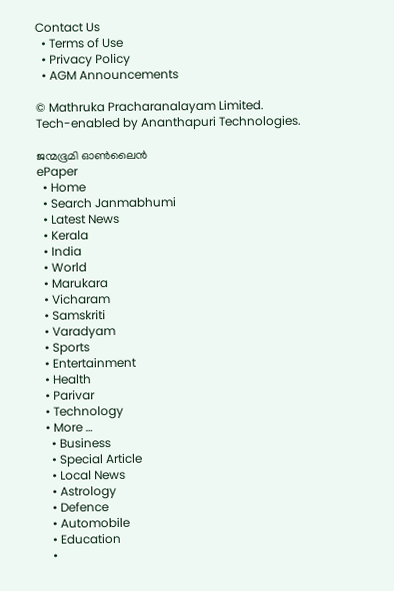Contact Us
  • Terms of Use
  • Privacy Policy
  • AGM Announcements

© Mathruka Pracharanalayam Limited.
Tech-enabled by Ananthapuri Technologies.

ജന്മഭൂമി ഓണ്‍ലൈന്‍
ePaper
  • Home
  • Search Janmabhumi
  • Latest News
  • Kerala
  • India
  • World
  • Marukara
  • Vicharam
  • Samskriti
  • Varadyam
  • Sports
  • Entertainment
  • Health
  • Parivar
  • Technology
  • More …
    • Business
    • Special Article
    • Local News
    • Astrology
    • Defence
    • Automobile
    • Education
    •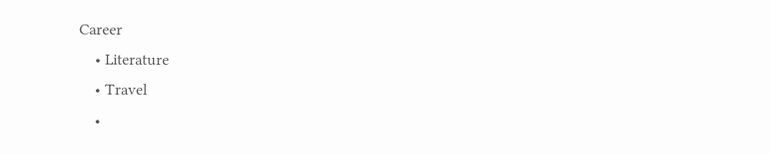Career
    • Literature
    • Travel
    •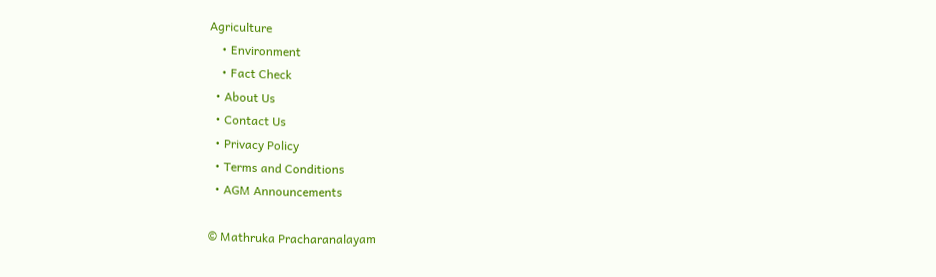Agriculture
    • Environment
    • Fact Check
  • About Us
  • Contact Us
  • Privacy Policy
  • Terms and Conditions
  • AGM Announcements

© Mathruka Pracharanalayam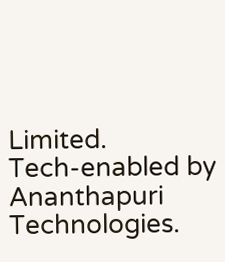Limited.
Tech-enabled by Ananthapuri Technologies.